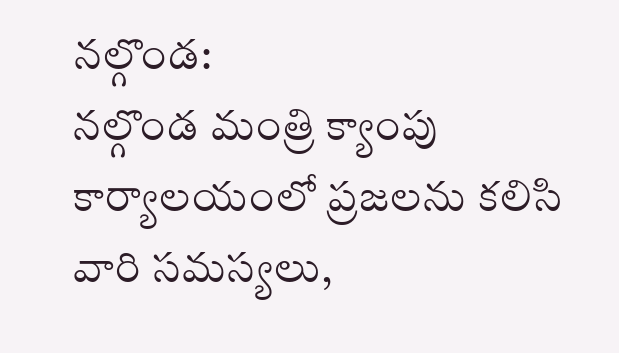నల్గొండ:
నల్గొండ మంత్రి క్యాంపు కార్యాలయంలో ప్రజలను కలిసి వారి సమస్యలు,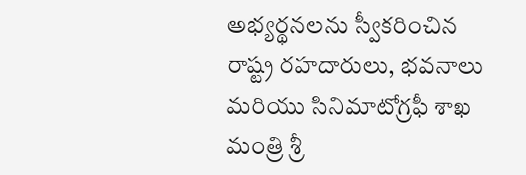అభ్యర్థనలను స్వీకరించిన రాష్ట్ర రహదారులు, భవనాలు మరియు సినిమాటోగ్రఫీ శాఖ మంత్రి శ్రీ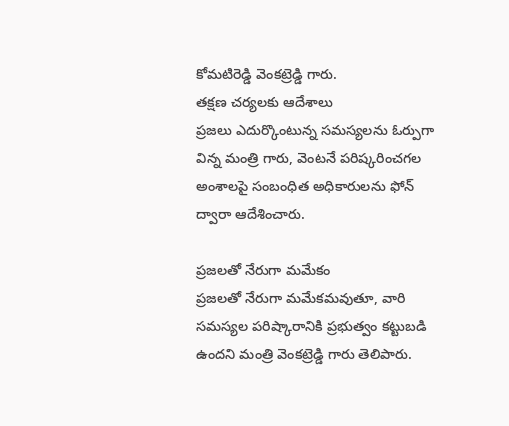కోమటిరెడ్డి వెంకట్రెడ్డి గారు.
తక్షణ చర్యలకు ఆదేశాలు
ప్రజలు ఎదుర్కొంటున్న సమస్యలను ఓర్పుగా విన్న మంత్రి గారు, వెంటనే పరిష్కరించగల అంశాలపై సంబంధిత అధికారులను ఫోన్ ద్వారా ఆదేశించారు.

ప్రజలతో నేరుగా మమేకం
ప్రజలతో నేరుగా మమేకమవుతూ, వారి సమస్యల పరిష్కారానికి ప్రభుత్వం కట్టుబడి ఉందని మంత్రి వెంకట్రెడ్డి గారు తెలిపారు.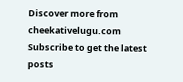Discover more from cheekativelugu.com
Subscribe to get the latest posts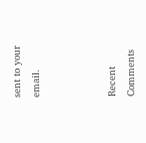sent to your email.



Recent Comments